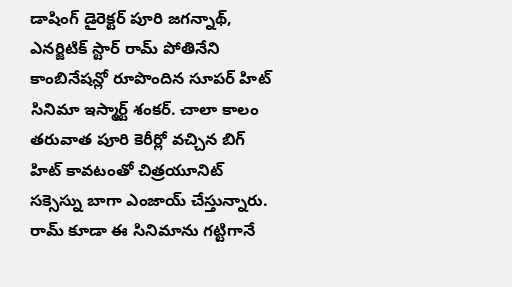డాషింగ్ డైరెక్టర్ పూరి జగన్నాథ్, ఎనర్జిటిక్ స్టార్ రామ్ పోతినేని కాంబినేషన్లో రూపొందిన సూపర్ హిట్ సినిమా ఇస్మార్ట్ శంకర్. చాలా కాలం తరువాత పూరి కెరీర్లో వచ్చిన బిగ్ హిట్ కావటంతో చిత్రయూనిట్ సక్సెస్ను బాగా ఎంజాయ్ చేస్తున్నారు. రామ్ కూడా ఈ సినిమాను గట్టిగానే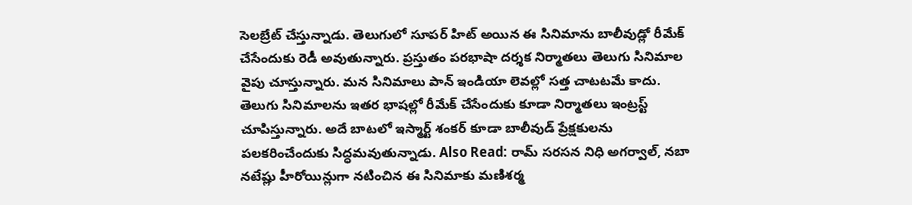సెలబ్రేట్ చేస్తున్నాడు. తెలుగులో సూపర్ హిట్ అయిన ఈ సినిమాను బాలీవుడ్లో రీమేక్ చేసేందుకు రెడీ అవుతున్నారు. ప్రస్తుతం పరభాషా దర్శక నిర్మాతలు తెలుగు సినిమాల వైపు చూస్తున్నారు. మన సినిమాలు పాన్ ఇండియా లెవల్లో సత్త చాటటమే కాదు. తెలుగు సినిమాలను ఇతర భాషల్లో రీమేక్ చేసేందుకు కూడా నిర్మాతలు ఇంట్రస్ట్ చూపిస్తున్నారు. అదే బాటలో ఇస్మార్ట్ శంకర్ కూడా బాలీవుడ్ ప్రేక్షకులను పలకరించేందుకు సిద్ధమవుతున్నాడు. Also Read: రామ్ సరసన నిధి అగర్వాల్, నబా నటేష్లు హీరోయిన్లుగా నటించిన ఈ సినిమాకు మణిశర్మ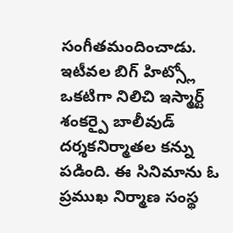సంగీతమందించాడు. ఇటీవల బిగ్ హిట్స్లో ఒకటిగా నిలిచి ఇస్మార్ట్ శంకర్పై బాలీవుడ్ దర్శకనిర్మాతల కన్ను పడింది. ఈ సినిమాను ఓ ప్రముఖ నిర్మాణ సంస్థ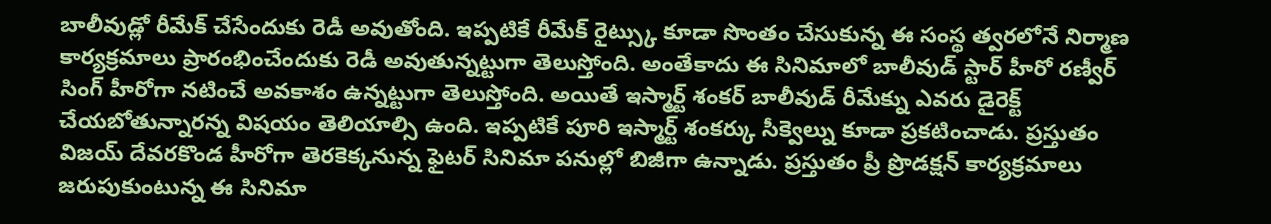బాలీవుడ్లో రీమేక్ చేసేందుకు రెడీ అవుతోంది. ఇప్పటికే రీమేక్ రైట్స్కు కూడా సొంతం చేసుకున్న ఈ సంస్థ త్వరలోనే నిర్మాణ కార్యక్రమాలు ప్రారంభించేందుకు రెడీ అవుతున్నట్టుగా తెలుస్తోంది. అంతేకాదు ఈ సినిమాలో బాలీవుడ్ స్టార్ హీరో రణ్వీర్ సింగ్ హీరోగా నటించే అవకాశం ఉన్నట్టుగా తెలుస్తోంది. అయితే ఇస్మార్ట్ శంకర్ బాలీవుడ్ రీమేక్ను ఎవరు డైరెక్ట్ చేయబోతున్నారన్న విషయం తెలియాల్సి ఉంది. ఇప్పటికే పూరి ఇస్మార్ట్ శంకర్కు సీక్వెల్ను కూడా ప్రకటించాడు. ప్రస్తుతం విజయ్ దేవరకొండ హీరోగా తెరకెక్కనున్న ఫైటర్ సినిమా పనుల్లో బిజీగా ఉన్నాడు. ప్రస్తుతం ప్రీ ప్రొడక్షన్ కార్యక్రమాలు జరుపుకుంటున్న ఈ సినిమా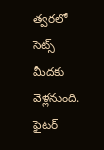త్వరలో సెట్స్ మీదకు వెళ్లనుంది. ఫైటర్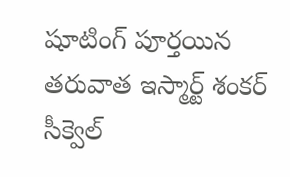షూటింగ్ పూర్తయిన తరువాత ఇస్మార్ట్ శంకర్ సీక్వెల్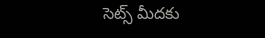సెట్స్ మీదకు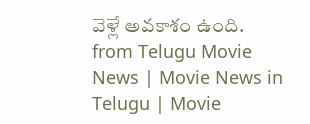వెళ్లే అవకాశం ఉంది.
from Telugu Movie News | Movie News in Telugu | Movie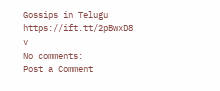Gossips in Telugu https://ift.tt/2pBwxD8
v
No comments:
Post a Comment